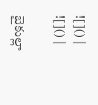![]() |
![]() |

బైకుల్లా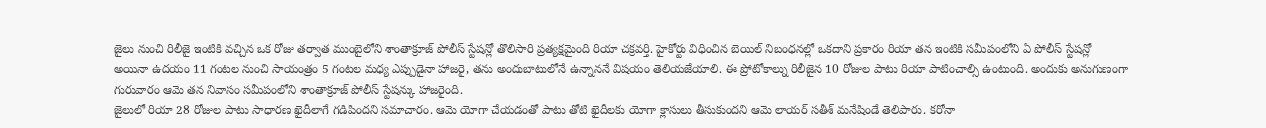జైలు నుంచి రిలీజై ఇంటికి వచ్చిన ఒక రోజు తర్వాత ముంబైలోని శాంతాక్రూజ్ పోలీస్ స్టేషన్లో తొలిసారి ప్రత్యక్షమైంది రియా చక్రవర్తి. హైకోర్టు విధించిన బెయిల్ నిబంధనల్లో ఒకదాని ప్రకారం రియా తన ఇంటికి సమీపంలోని ఏ పోలీస్ స్టేషన్లో అయినా ఉదయం 11 గంటల నుంచి సాయంత్రం 5 గంటల మధ్య ఎప్పుడైనా హాజరై, తను అందుబాటులోనే ఉన్నాననే విషయం తెలియజేయాలి. ఈ ప్రోటోకాల్ను రిలీజైన 10 రోజుల పాటు రియా పాటించాల్సి ఉంటుంది. అందుకు అనుగుణంగా గురువారం ఆమె తన నివాసం సమీపంలోని శాంతాక్రూజ్ పోలీస్ స్టేషన్కు హాజరైంది.
జైలులో రియా 28 రోజుల పాటు సాధారణ ఖైదీలాగే గడిపిందని సమాచారం. ఆమె యోగా చేయడంతో పాటు తోటి ఖైదీలకు యోగా క్లాసులు తీసుకుందని ఆమె లాయర్ సతీశ్ మనేషిండే తెలిపారు. కరోనా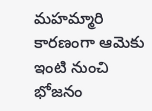మహమ్మారి కారణంగా ఆమెకు ఇంటి నుంచి భోజనం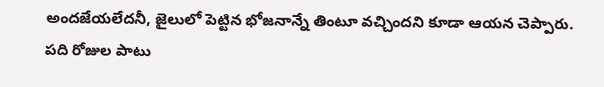అందజేయలేదనీ, జైలులో పెట్టిన భోజనాన్నే తింటూ వచ్చిందని కూడా ఆయన చెప్పారు.
పది రోజుల పాటు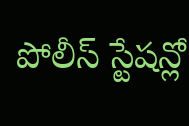పోలీస్ స్టేషన్లో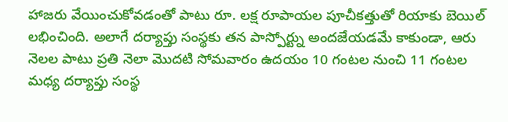హాజరు వేయించుకోవడంతో పాటు రూ. లక్ష రూపాయల పూచీకత్తుతో రియాకు బెయిల్ లభించింది. అలాగే దర్యాప్తు సంస్థకు తన పాస్పోర్ట్ను అందజేయడమే కాకుండా, ఆరు నెలల పాటు ప్రతి నెలా మొదటి సోమవారం ఉదయం 10 గంటల నుంచి 11 గంటల మధ్య దర్యాప్తు సంస్థ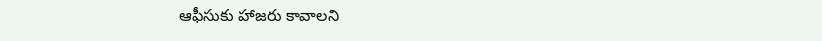ఆఫీసుకు హాజరు కావాలని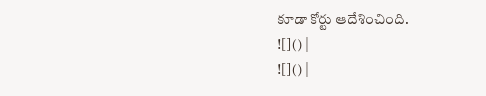కూడా కోర్టు ఆదేశించింది.
![]() |
![]() |